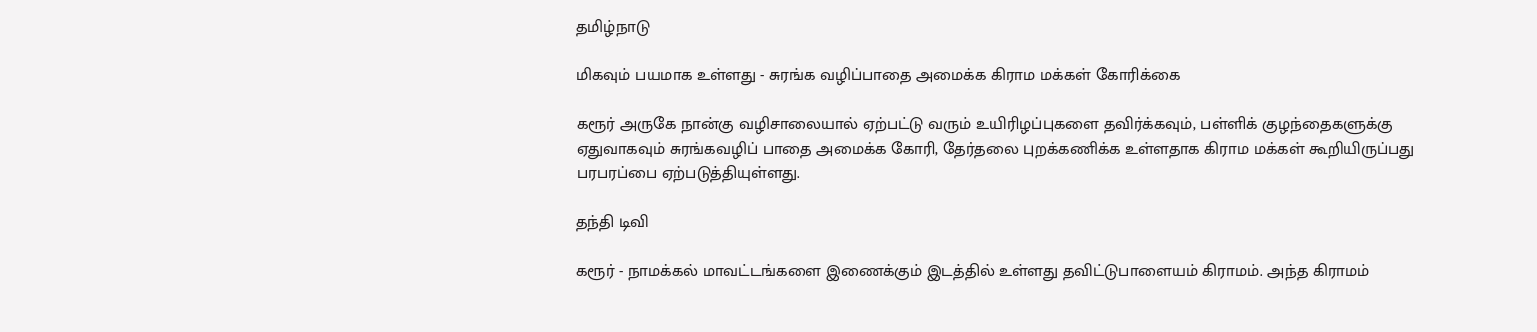தமிழ்நாடு

மிகவும் பயமாக உள்ளது - சுரங்க வழிப்பாதை அமைக்க கிராம மக்கள் கோரிக்கை

கரூர் அருகே நான்கு வழிசாலையால் ஏற்பட்டு வரும் உயிரிழப்புகளை தவிர்க்கவும், பள்ளிக் குழந்தைகளுக்கு ஏதுவாகவும் சுரங்கவழிப் பாதை அமைக்க கோரி, தேர்தலை புறக்கணிக்க உள்ளதாக கிராம மக்கள் கூறியிருப்பது பரபரப்பை ஏற்படுத்தியுள்ளது.

தந்தி டிவி

கரூர் - நாமக்கல் மாவட்டங்களை இணைக்கும் இடத்தில் உள்ளது தவிட்டுபாளையம் கிராமம். அந்த கிராமம்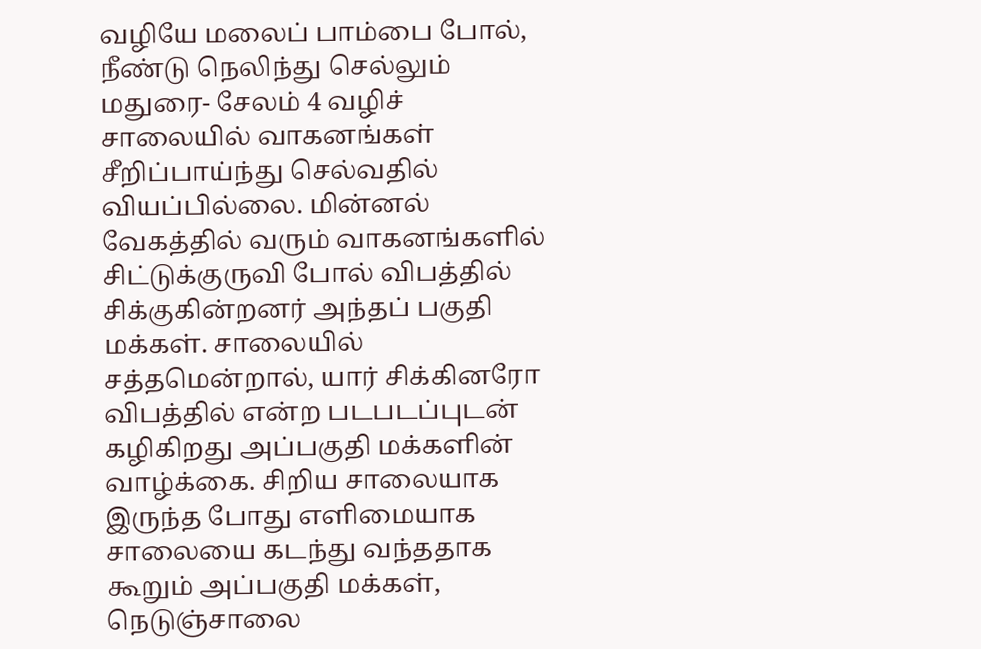வழியே மலைப் பாம்பை போல், நீண்டு நெலிந்து செல்லும் மதுரை- சேலம் 4 வழிச் சாலையில் வாகனங்கள் சீறிப்பாய்ந்து செல்வதில் வியப்பில்லை. மின்னல் வேகத்தில் வரும் வாகனங்களில் சிட்டுக்குருவி போல் விபத்தில் சிக்குகின்றனர் அந்தப் பகுதி மக்கள். சாலையில் சத்தமென்றால், யார் சிக்கினரோ விபத்தில் என்ற படபடப்புடன் கழிகிறது அப்பகுதி மக்களின் வாழ்க்கை. சிறிய சாலையாக இருந்த போது எளிமையாக சாலையை கடந்து வந்ததாக கூறும் அப்பகுதி மக்கள், நெடுஞ்சாலை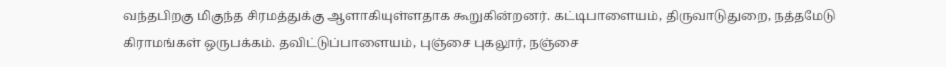வந்தபிறகு மிகுந்த சிரமத்துக்கு ஆளாகியுள்ளதாக கூறுகின்றனர். கட்டிபாளையம், திருவாடுதுறை, நத்தமேடு கிராமங்கள் ஒருபக்கம். தவிட்டுப்பாளையம், புஞ்சை புகலூர், நஞ்சை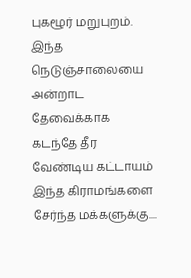புகழூர் மறுபுறம். இந்த நெடுஞ்சாலையை அன்றாட தேவைக்காக கடந்தே தீர வேண்டிய கட்டாயம் இந்த கிராமங்களை சேர்ந்த மக்களுக்கு....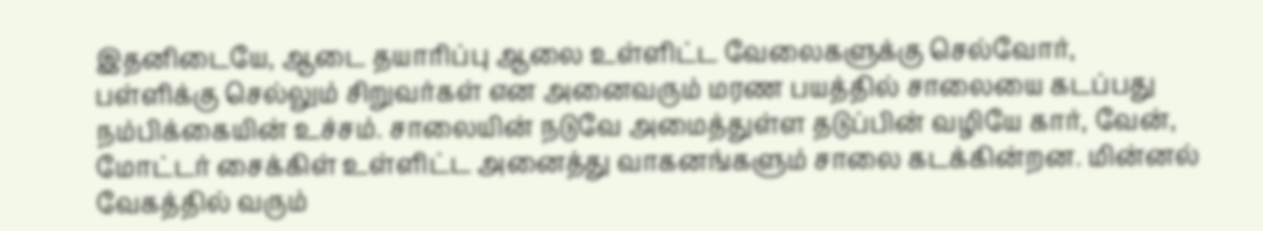இதனிடையே, ஆடை தயாரிப்பு ஆலை உள்ளிட்ட வேலைகளுக்கு செல்வோர், பள்ளிக்கு செல்லும் சிறுவர்கள் என அனைவரும் மரண பயத்தில் சாலையை கடப்பது நம்பிக்கையின் உச்சம். சாலையின் நடுவே அமைத்துள்ள தடுப்பின் வழியே கார், வேன், மோட்டர் சைக்கிள் உள்ளிட்ட அனைத்து வாகனங்களும் சாலை கடக்கின்றன. மின்னல் வேகத்தில் வரும்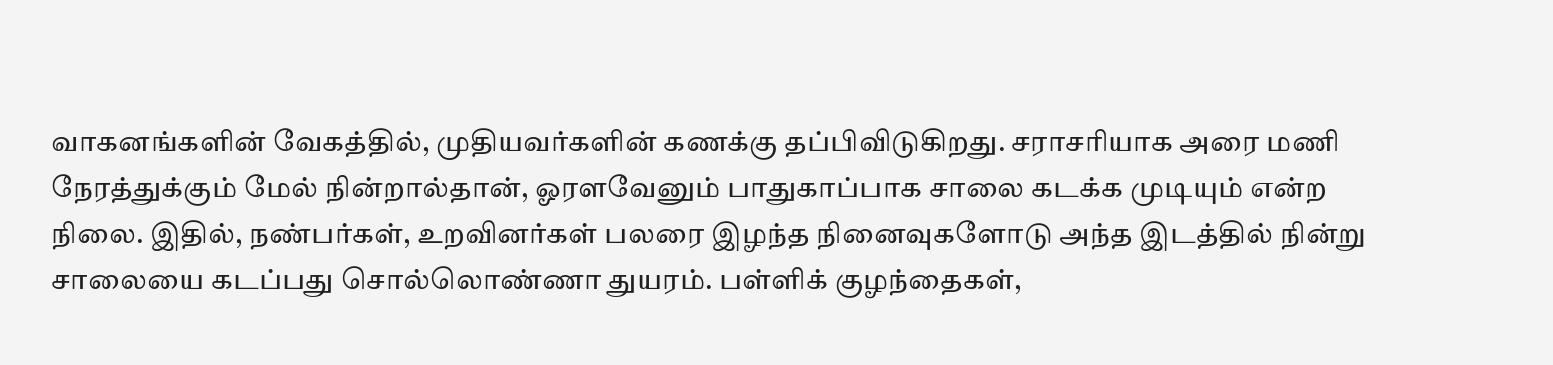வாகனங்களின் வேகத்தில், முதியவர்களின் கணக்கு தப்பிவிடுகிறது. சராசரியாக அரை மணி நேரத்துக்கும் மேல் நின்றால்தான், ஓரளவேனும் பாதுகாப்பாக சாலை கடக்க முடியும் என்ற நிலை. இதில், நண்பர்கள், உறவினர்கள் பலரை இழந்த நினைவுகளோடு அந்த இடத்தில் நின்று சாலையை கடப்பது சொல்லொண்ணா துயரம். பள்ளிக் குழந்தைகள்,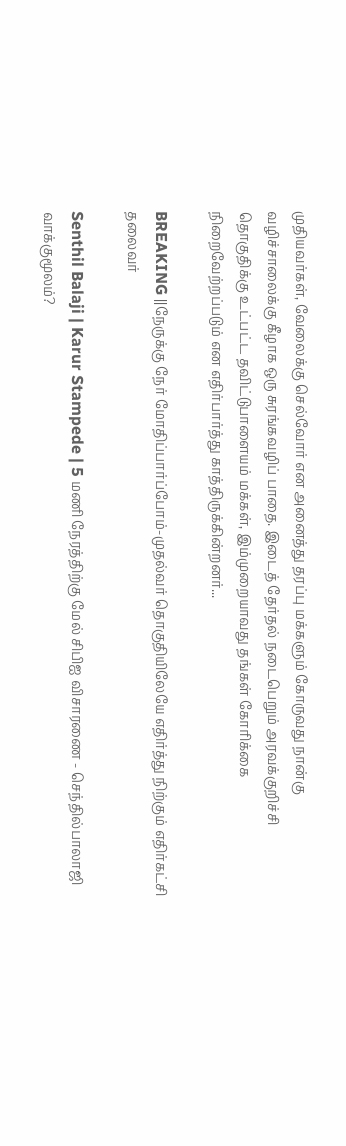முதியவர்கள், வேலைக்கு செல்வோர் என அனைத்து தரப்பு மக்களும் கோருவது நான்கு வழிச்சாலைக்கு கீழாக ஒரு சுரங்கவழிப் பாதை. இடைத் தேர்தல் நடைபெறும் அரவக்குறிச்சி தொகுதிக்கு உட்பட்ட தவிட்டுபாளையம் மக்கள், இம்முறையாவது தங்கள் கோரிக்கை நிறைவேற்றப்படும் என எதிர்பார்த்து காத்திருக்கின்றனர்...

BREAKING ||நேருக்கு நேர் மோதிப்பார்ப்போம்-முதல்வர் தொகுதியிலேயே எதிர்த்து நிற்கும் எதிர்கட்சி தலைவர்

Senthil Balaji | Karur Stampede | 5 மணி நேரத்திற்கு மேல் சிபிஐ விசாரணை - செந்தில்பாலாஜி வாக்குமூலம்?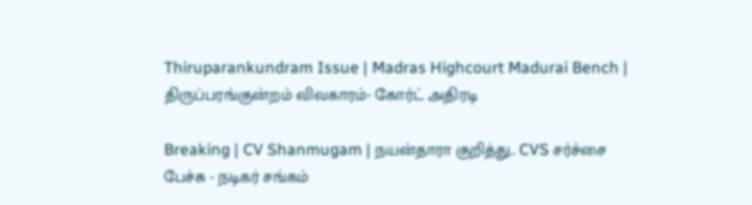Thiruparankundram Issue | Madras Highcourt Madurai Bench | திருப்பரங்குன்றம் விவகாரம்- கோர்ட் அதிரடி

Breaking | CV Shanmugam | நயன்தாரா குறித்து.. CVS சர்ச்சை பேச்சு - நடிகர் சங்கம்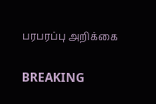பரபரப்பு அறிக்கை

BREAKING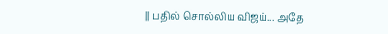|| பதில் சொல்லிய விஜய்... அதே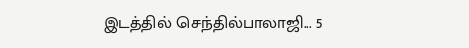இடத்தில் செந்தில்பாலாஜி... 5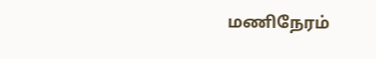மணிநேரம்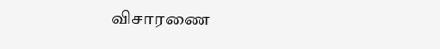விசாரணை